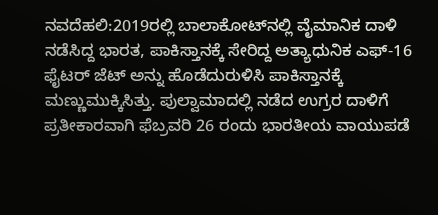ನವದೆಹಲಿ:2019ರಲ್ಲಿ ಬಾಲಾಕೋಟ್‌ನಲ್ಲಿ ವೈಮಾನಿಕ ದಾಳಿ ನಡೆಸಿದ್ದ ಭಾರತ, ಪಾಕಿಸ್ತಾನಕ್ಕೆ ಸೇರಿದ್ದ ಅತ್ಯಾಧುನಿಕ ಎಫ್-16 ಫೈಟರ್ ಜೆಟ್ ಅನ್ನು ಹೊಡೆದುರುಳಿಸಿ ಪಾಕಿಸ್ತಾನಕ್ಕೆ ಮಣ್ಣುಮುಕ್ಕಿಸಿತ್ತು. ಪುಲ್ವಾಮಾದಲ್ಲಿ ನಡೆದ ಉಗ್ರರ ದಾಳಿಗೆ ಪ್ರತೀಕಾರವಾಗಿ ಫೆಬ್ರವರಿ 26 ರಂದು ಭಾರತೀಯ ವಾಯುಪಡೆ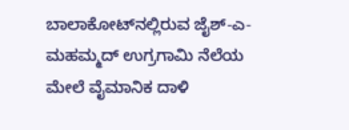ಬಾಲಾಕೋಟ್‌ನಲ್ಲಿರುವ ಜೈಶ್-ಎ-ಮಹಮ್ಮದ್ ಉಗ್ರಗಾಮಿ ನೆಲೆಯ ಮೇಲೆ ವೈಮಾನಿಕ ದಾಳಿ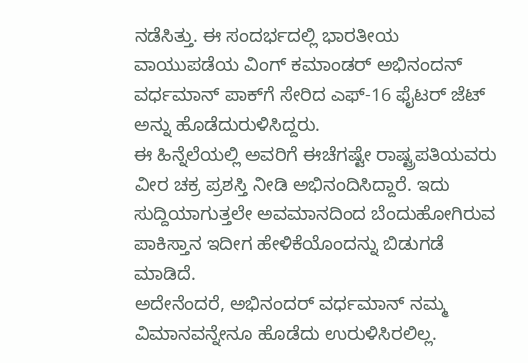ನಡೆಸಿತ್ತು. ಈ ಸಂದರ್ಭದಲ್ಲಿ ಭಾರತೀಯ ವಾಯುಪಡೆಯ ವಿಂಗ್‌ ಕಮಾಂಡರ್ ಅಭಿನಂದನ್ ವರ್ಧಮಾನ್ ಪಾಕ್‌ಗೆ ಸೇರಿದ ಎಫ್-16 ಫೈಟರ್ ಜೆಟ್ ಅನ್ನು ಹೊಡೆದುರುಳಿಸಿದ್ದರು.
ಈ ಹಿನ್ನೆಲೆಯಲ್ಲಿ ಅವರಿಗೆ ಈಚೆಗಷ್ಟೇ ರಾಷ್ಟ್ರಪತಿಯವರು ವೀರ ಚಕ್ರ ಪ್ರಶಸ್ತಿ ನೀಡಿ ಅಭಿನಂದಿಸಿದ್ದಾರೆ. ಇದು ಸುದ್ದಿಯಾಗುತ್ತಲೇ ಅವಮಾನದಿಂದ ಬೆಂದುಹೋಗಿರುವ ಪಾಕಿಸ್ತಾನ ಇದೀಗ ಹೇಳಿಕೆಯೊಂದನ್ನು ಬಿಡುಗಡೆ ಮಾಡಿದೆ.
ಅದೇನೆಂದರೆ, ಅಭಿನಂದರ್‌ ವರ್ಧಮಾನ್‌ ನಮ್ಮ ವಿಮಾನವನ್ನೇನೂ ಹೊಡೆದು ಉರುಳಿಸಿರಲಿಲ್ಲ.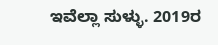ಇವೆಲ್ಲಾ ಸುಳ್ಳು. 2019ರ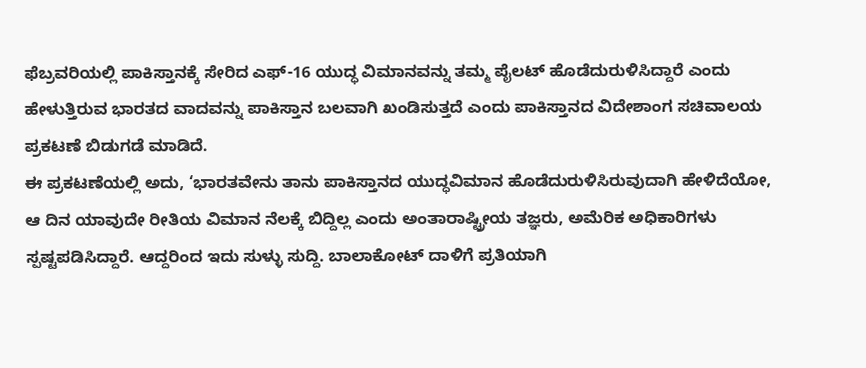ಫೆಬ್ರವರಿಯಲ್ಲಿ ಪಾಕಿಸ್ತಾನಕ್ಕೆ ಸೇರಿದ ಎಫ್‌-16 ಯುದ್ಧ ವಿಮಾನವನ್ನು ತಮ್ಮ ಪೈಲಟ್‌ ಹೊಡೆದುರುಳಿಸಿದ್ದಾರೆ ಎಂದು ಹೇಳುತ್ತಿರುವ ಭಾರತದ ವಾದವನ್ನು ಪಾಕಿಸ್ತಾನ ಬಲವಾಗಿ ಖಂಡಿಸುತ್ತದೆ ಎಂದು ಪಾಕಿಸ್ತಾನದ ವಿದೇಶಾಂಗ ಸಚಿವಾಲಯ ಪ್ರಕಟಣೆ ಬಿಡುಗಡೆ ಮಾಡಿದೆ.
ಈ ಪ್ರಕಟಣೆಯಲ್ಲಿ ಅದು, ‘ಭಾರತವೇನು ತಾನು ಪಾಕಿಸ್ತಾನದ ಯುದ್ಧವಿಮಾನ ಹೊಡೆದುರುಳಿಸಿರುವುದಾಗಿ ಹೇಳಿದೆಯೋ, ಆ ದಿನ ಯಾವುದೇ ರೀತಿಯ ವಿಮಾನ ನೆಲಕ್ಕೆ ಬಿದ್ದಿಲ್ಲ ಎಂದು ಅಂತಾರಾಷ್ಟ್ರೀಯ ತಜ್ಞರು, ಅಮೆರಿಕ ಅಧಿಕಾರಿಗಳು ಸ್ಪಷ್ಟಪಡಿಸಿದ್ದಾರೆ. ಆದ್ದರಿಂದ ಇದು ಸುಳ್ಳು ಸುದ್ದಿ. ಬಾಲಾಕೋಟ್‌ ದಾಳಿಗೆ ಪ್ರತಿಯಾಗಿ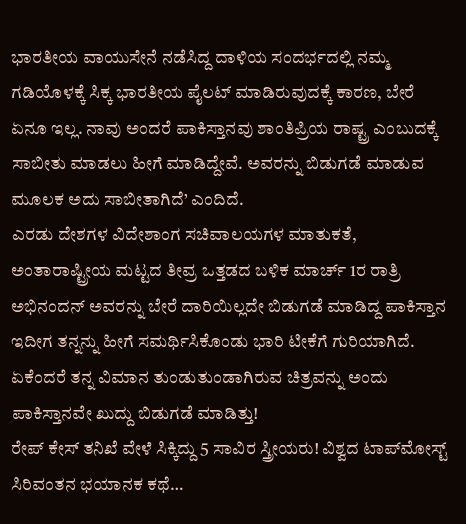ಭಾರತೀಯ ವಾಯುಸೇನೆ ನಡೆಸಿದ್ದ ದಾಳಿಯ ಸಂದರ್ಭದಲ್ಲಿ ನಮ್ಮ ಗಡಿಯೊಳಕ್ಕೆ ಸಿಕ್ಕ ಭಾರತೀಯ ಪೈಲಟ್‌ ಮಾಡಿರುವುದಕ್ಕೆ ಕಾರಣ, ಬೇರೆ ಏನೂ ಇಲ್ಲ. ನಾವು ಅಂದರೆ ಪಾಕಿಸ್ತಾನವು ಶಾಂತಿಪ್ರಿಯ ರಾಷ್ಟ್ರ ಎಂಬುದಕ್ಕೆ ಸಾಬೀತು ಮಾಡಲು ಹೀಗೆ ಮಾಡಿದ್ದೇವೆ. ಅವರನ್ನು ಬಿಡುಗಡೆ ಮಾಡುವ ಮೂಲಕ ಅದು ಸಾಬೀತಾಗಿದೆ’ ಎಂದಿದೆ.
ಎರಡು ದೇಶಗಳ ವಿದೇಶಾಂಗ ಸಚಿವಾಲಯಗಳ ಮಾತುಕತೆ, ಅಂತಾರಾಷ್ಟ್ರೀಯ ಮಟ್ಟದ ತೀವ್ರ ಒತ್ತಡದ ಬಳಿಕ ಮಾರ್ಚ್ 1ರ ರಾತ್ರಿ ಅಭಿನಂದನ್‌ ಅವರನ್ನು ಬೇರೆ ದಾರಿಯಿಲ್ಲದೇ ಬಿಡುಗಡೆ ಮಾಡಿದ್ದ ಪಾಕಿಸ್ತಾನ ಇದೀಗ ತನ್ನನ್ನು ಹೀಗೆ ಸಮರ್ಥಿಸಿಕೊಂಡು ಭಾರಿ ಟೀಕೆಗೆ ಗುರಿಯಾಗಿದೆ. ಏಕೆಂದರೆ ತನ್ನ ವಿಮಾನ ತುಂಡುತುಂಡಾಗಿರುವ ಚಿತ್ರವನ್ನು ಅಂದು ಪಾಕಿಸ್ತಾನವೇ ಖುದ್ದು ಬಿಡುಗಡೆ ಮಾಡಿತ್ತು!
ರೇಪ್ ಕೇಸ್‌ ತನಿಖೆ ವೇಳೆ ಸಿಕ್ಕಿದ್ದು 5 ಸಾವಿರ ಸ್ತ್ರೀಯರು! ವಿಶ್ವದ ಟಾಪ್‌ಮೋಸ್ಟ್‌ ಸಿರಿವಂತನ ಭಯಾನಕ ಕಥೆ…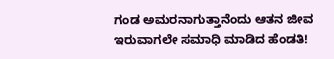ಗಂಡ ಅಮರನಾಗುತ್ತಾನೆಂದು ಆತನ ಜೀವ ಇರುವಾಗಲೇ ಸಮಾಧಿ ಮಾಡಿದ ಹೆಂಡತಿ!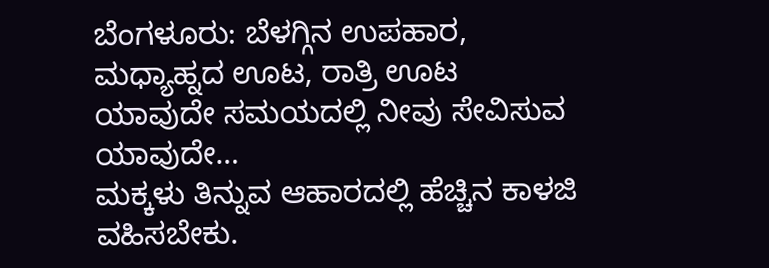ಬೆಂಗಳೂರು: ಬೆಳಗ್ಗಿನ ಉಪಹಾರ, ಮಧ್ಯಾಹ್ನದ ಊಟ, ರಾತ್ರಿ ಊಟ ಯಾವುದೇ ಸಮಯದಲ್ಲಿ ನೀವು ಸೇವಿಸುವ ಯಾವುದೇ…
ಮಕ್ಕಳು ತಿನ್ನುವ ಆಹಾರದಲ್ಲಿ ಹೆಚ್ಚಿನ ಕಾಳಜಿ ವಹಿಸಬೇಕು.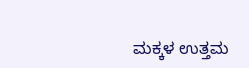ಮಕ್ಕಳ ಉತ್ತಮ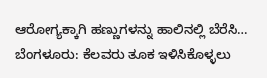ಆರೋಗ್ಯಕ್ಕಾಗಿ ಹಣ್ಣುಗಳನ್ನು ಹಾಲಿನಲ್ಲಿ ಬೆರೆಸಿ…
ಬೆಂಗಳೂರು: ಕೆಲವರು ತೂಕ ಇಳಿಸಿಕೊಳ್ಳಲು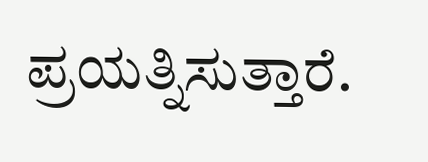ಪ್ರಯತ್ನಿಸುತ್ತಾರೆ.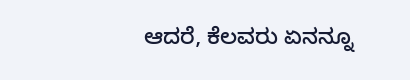ಆದರೆ, ಕೆಲವರು ಏನನ್ನೂ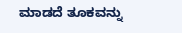ಮಾಡದೆ ತೂಕವನ್ನು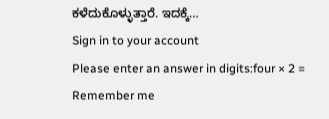ಕಳೆದುಕೊಳ್ಳುತ್ತಾರೆ. ಇದಕ್ಕೆ…
Sign in to your account
Please enter an answer in digits:four × 2 =
Remember me